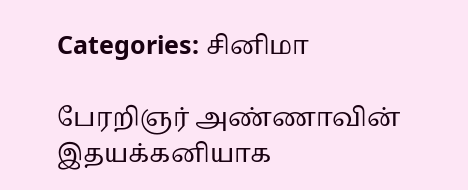Categories: சினிமா

பேரறிஞர் அண்ணாவின் இதயக்கனியாக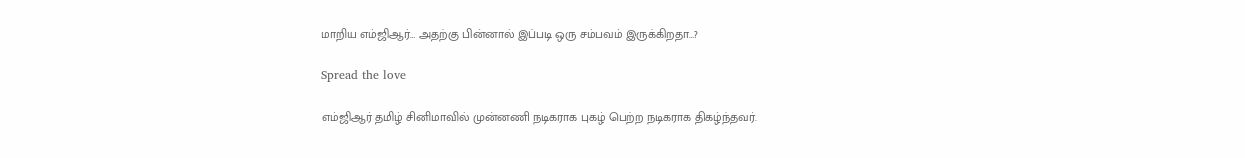மாறிய எம்ஜிஆர்… அதற்கு பின்னால் இப்படி ஒரு சம்பவம் இருக்கிறதா…?

Spread the love

எம்ஜிஆர் தமிழ் சினிமாவில் முன்னணி நடிகராக புகழ் பெற்ற நடிகராக திகழ்ந்தவர்.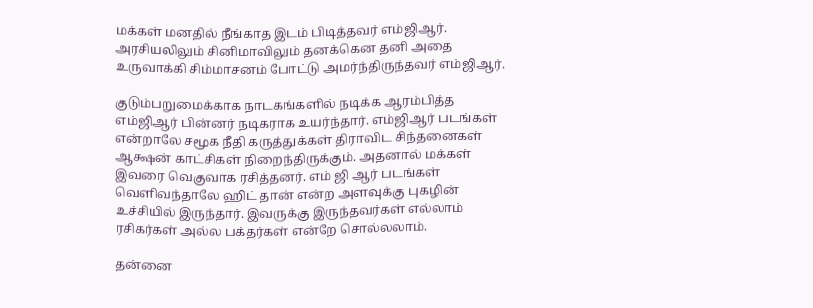மக்கள் மனதில் நீங்காத இடம் பிடித்தவர் எம்ஜிஆர். அரசியலிலும் சினிமாவிலும் தனக்கென தனி அதை உருவாக்கி சிம்மாசனம் போட்டு அமர்ந்திருந்தவர் எம்ஜிஆர்.

குடும்பறுமைக்காக நாடகங்களில் நடிக்க ஆரம்பித்த எம்ஜிஆர் பின்னர் நடிகராக உயர்ந்தார். எம்ஜிஆர் படங்கள் என்றாலே சமூக நீதி கருத்துக்கள் திராவிட சிந்தனைகள் ஆக்ஷன் காட்சிகள் நிறைந்திருக்கும். அதனால் மக்கள் இவரை வெகுவாக ரசித்தனர். எம் ஜி ஆர் படங்கள் வெளிவந்தாலே ஹிட் தான் என்ற அளவுக்கு புகழின் உச்சியில் இருந்தார். இவருக்கு இருந்தவர்கள் எல்லாம் ரசிகர்கள் அல்ல பக்தர்கள் என்றே சொல்லலாம்.

தன்னை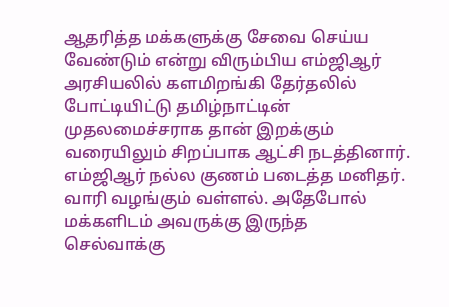ஆதரித்த மக்களுக்கு சேவை செய்ய வேண்டும் என்று விரும்பிய எம்ஜிஆர் அரசியலில் களமிறங்கி தேர்தலில் போட்டியிட்டு தமிழ்நாட்டின் முதலமைச்சராக தான் இறக்கும் வரையிலும் சிறப்பாக ஆட்சி நடத்தினார். எம்ஜிஆர் நல்ல குணம் படைத்த மனிதர். வாரி வழங்கும் வள்ளல். அதேபோல் மக்களிடம் அவருக்கு இருந்த செல்வாக்கு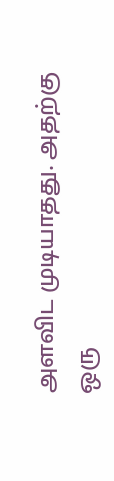அளவிட முடியாதது. அதற்கு ஒரு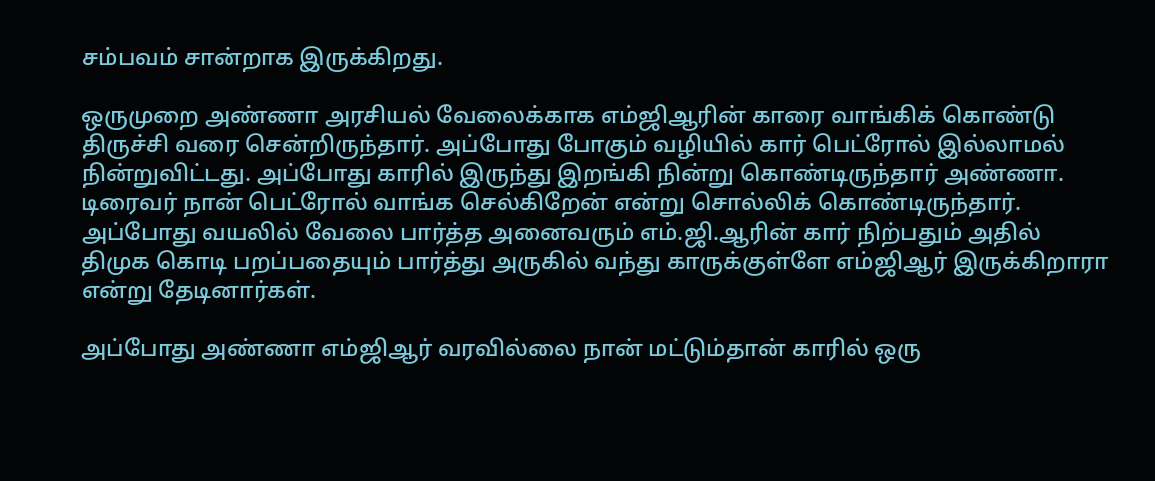சம்பவம் சான்றாக இருக்கிறது.

ஒருமுறை அண்ணா அரசியல் வேலைக்காக எம்ஜிஆரின் காரை வாங்கிக் கொண்டு திருச்சி வரை சென்றிருந்தார். அப்போது போகும் வழியில் கார் பெட்ரோல் இல்லாமல் நின்றுவிட்டது. அப்போது காரில் இருந்து இறங்கி நின்று கொண்டிருந்தார் அண்ணா. டிரைவர் நான் பெட்ரோல் வாங்க செல்கிறேன் என்று சொல்லிக் கொண்டிருந்தார். அப்போது வயலில் வேலை பார்த்த அனைவரும் எம்.ஜி.ஆரின் கார் நிற்பதும் அதில் திமுக கொடி பறப்பதையும் பார்த்து அருகில் வந்து காருக்குள்ளே எம்ஜிஆர் இருக்கிறாரா என்று தேடினார்கள்.

அப்போது அண்ணா எம்ஜிஆர் வரவில்லை நான் மட்டும்தான் காரில் ஒரு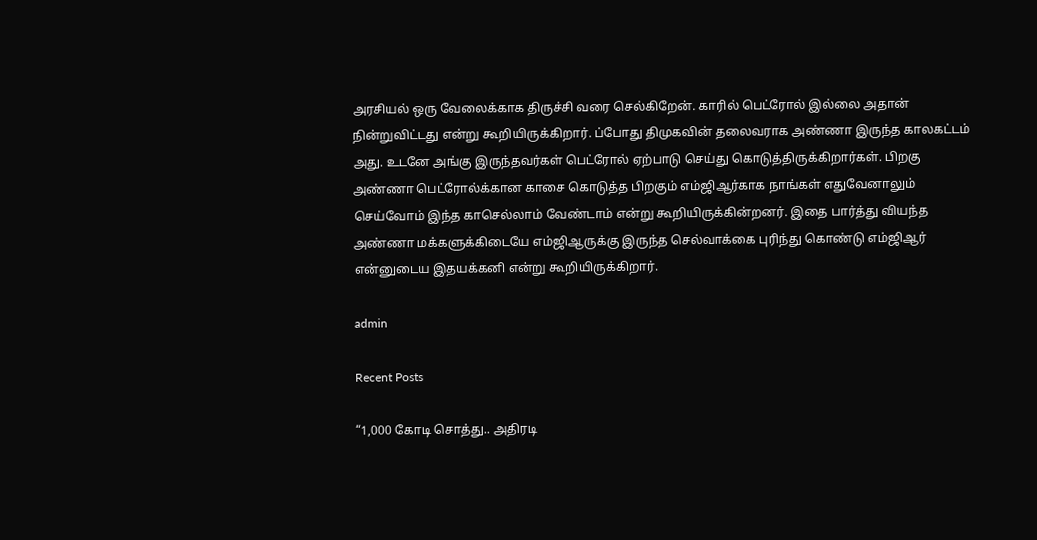அரசியல் ஒரு வேலைக்காக திருச்சி வரை செல்கிறேன். காரில் பெட்ரோல் இல்லை அதான் நின்றுவிட்டது என்று கூறியிருக்கிறார். ப்போது திமுகவின் தலைவராக அண்ணா இருந்த காலகட்டம் அது. உடனே அங்கு இருந்தவர்கள் பெட்ரோல் ஏற்பாடு செய்து கொடுத்திருக்கிறார்கள். பிறகு அண்ணா பெட்ரோல்க்கான காசை கொடுத்த பிறகும் எம்ஜிஆர்காக நாங்கள் எதுவேனாலும் செய்வோம் இந்த காசெல்லாம் வேண்டாம் என்று கூறியிருக்கின்றனர். இதை பார்த்து வியந்த அண்ணா மக்களுக்கிடையே எம்ஜிஆருக்கு இருந்த செல்வாக்கை புரிந்து கொண்டு எம்ஜிஆர் என்னுடைய இதயக்கனி என்று கூறியிருக்கிறார்.

admin

Recent Posts

“1,000 கோடி சொத்து.. அதிரடி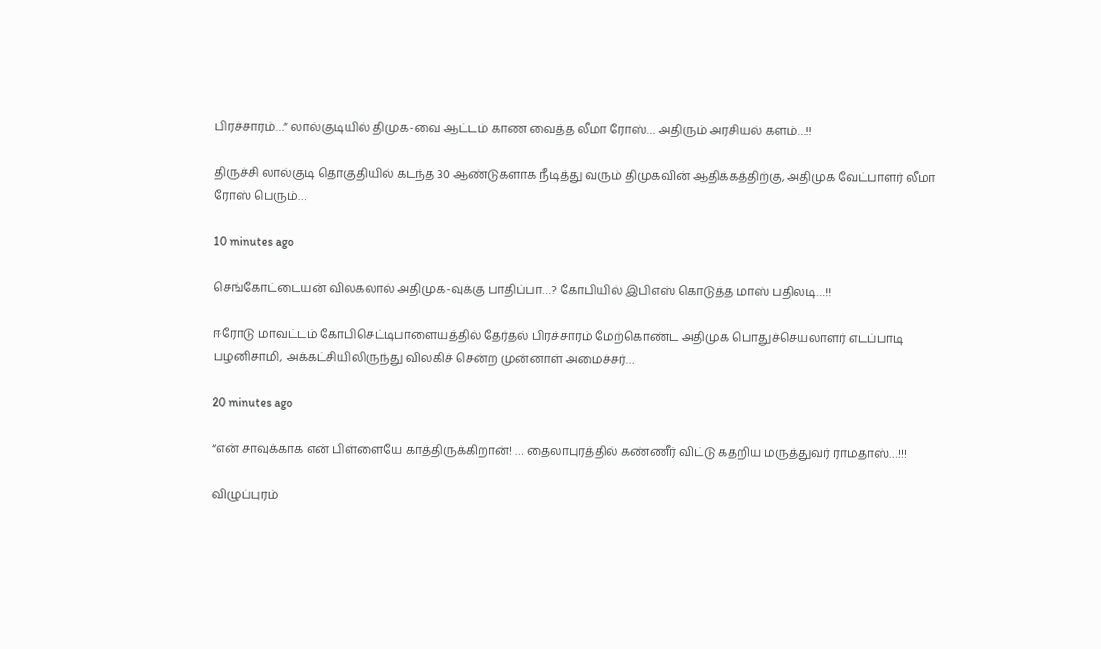பிரச்சாரம்…” லால்குடியில் திமுக-வை ஆட்டம் காண வைத்த லீமா ரோஸ்… அதிரும் அரசியல் களம்…!!

திருச்சி லால்குடி தொகுதியில் கடந்த 30 ஆண்டுகளாக நீடித்து வரும் திமுகவின் ஆதிக்கத்திற்கு, அதிமுக வேட்பாளர் லீமா ரோஸ் பெரும்…

10 minutes ago

செங்கோட்டையன் விலகலால் அதிமுக-வுக்கு பாதிப்பா…? கோபியில் இபிஎஸ் கொடுத்த மாஸ் பதிலடி…!!

ஈரோடு மாவட்டம் கோபிசெட்டிபாளையத்தில் தேர்தல் பிரச்சாரம் மேற்கொண்ட அதிமுக பொதுச்செயலாளர் எடப்பாடி பழனிசாமி, அக்கட்சியிலிருந்து விலகிச் சென்ற முன்னாள் அமைச்சர்…

20 minutes ago

“என் சாவுக்காக என் பிள்ளையே காத்திருக்கிறான்! … தைலாபுரத்தில் கண்ணீர் விட்டு கதறிய மருத்துவர் ராமதாஸ்…!!!

விழுப்புரம்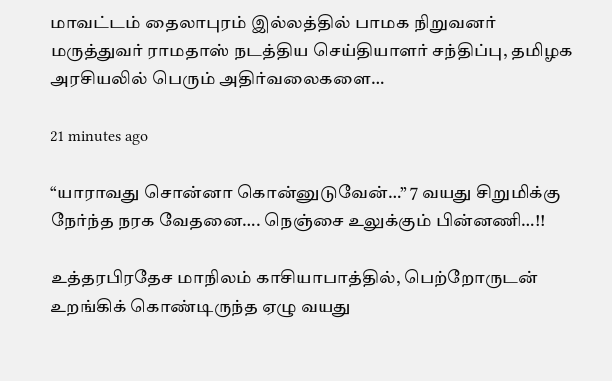மாவட்டம் தைலாபுரம் இல்லத்தில் பாமக நிறுவனர் மருத்துவர் ராமதாஸ் நடத்திய செய்தியாளர் சந்திப்பு, தமிழக அரசியலில் பெரும் அதிர்வலைகளை…

21 minutes ago

“யாராவது சொன்னா கொன்னுடுவேன்…” 7 வயது சிறுமிக்கு நேர்ந்த நரக வேதனை…. நெஞ்சை உலுக்கும் பின்னணி…!!

உத்தரபிரதேச மாநிலம் காசியாபாத்தில், பெற்றோருடன் உறங்கிக் கொண்டிருந்த ஏழு வயது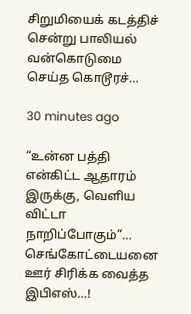சிறுமியைக் கடத்திச் சென்று பாலியல் வன்கொடுமை செய்த கொடூரச்…

30 minutes ago

“உன்ன பத்தி என்கிட்ட ஆதாரம் இருக்கு, வெளிய விட்டா நாறிப்போகும்”… செங்கோட்டையனை ஊர் சிரிக்க வைத்த இபிஎஸ்…!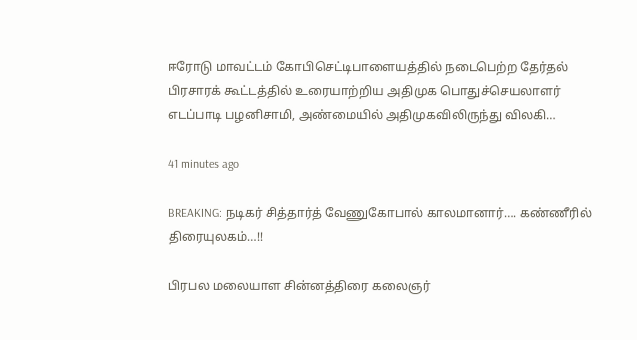ஈரோடு மாவட்டம் கோபிசெட்டிபாளையத்தில் நடைபெற்ற தேர்தல் பிரசாரக் கூட்டத்தில் உரையாற்றிய அதிமுக பொதுச்செயலாளர் எடப்பாடி பழனிசாமி, அண்மையில் அதிமுகவிலிருந்து விலகி…

41 minutes ago

BREAKING: நடிகர் சித்தார்த் வேணுகோபால் காலமானார்…. கண்ணீரில் திரையுலகம்…!!

பிரபல மலையாள சின்னத்திரை கலைஞர்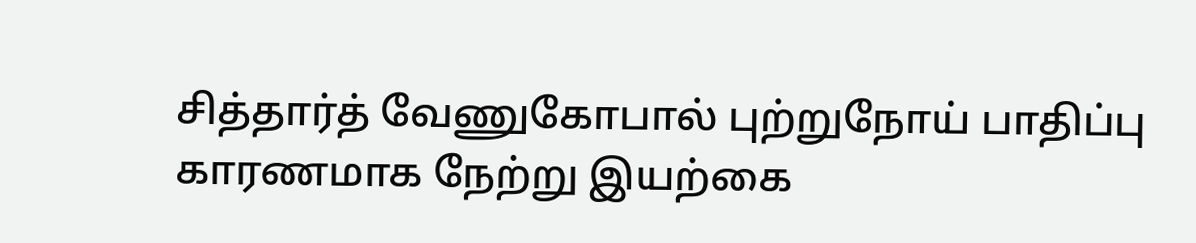சித்தார்த் வேணுகோபால் புற்றுநோய் பாதிப்பு காரணமாக நேற்று இயற்கை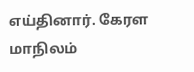எய்தினார். கேரள மாநிலம்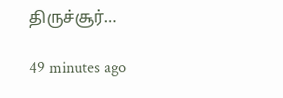திருச்சூர்…

49 minutes ago